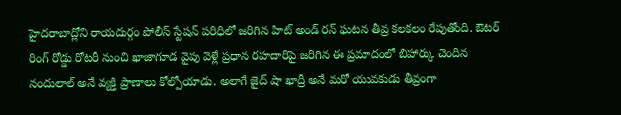హైదరాబాద్లోని రాయదుర్గం పోలీస్ స్టేషన్ పరిధిలో జరిగిన హిట్ అండ్ రన్ ఘటన తీవ్ర కలకలం రేపుతోంది. ఔటర్ రింగ్ రోడ్డు రోటరీ నుంచి ఖాజాగూడ వైపు వెళ్లే ప్రధాన రహదారిపై జరిగిన ఈ ప్రమాదంలో బిహార్కు చెందిన నందులాల్ అనే వ్యక్తి ప్రాణాలు కోల్పోయాడు. అలాగే జైద్ షా ఖాద్రీ అనే మరో యువకుడు తీవ్రంగా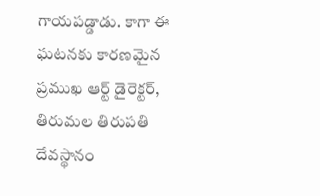గాయపడ్డాడు. కాగా ఈ ఘటనకు కారణమైన ప్రముఖ ఆర్ట్ డైరెక్టర్, తిరుమల తిరుపతి దేవస్థానం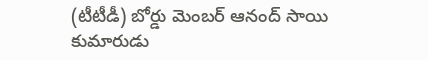(టీటీడీ) బోర్డు మెంబర్ ఆనంద్ సాయి కుమారుడు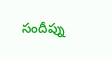సందీప్ను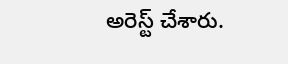అరెస్ట్ చేశారు.